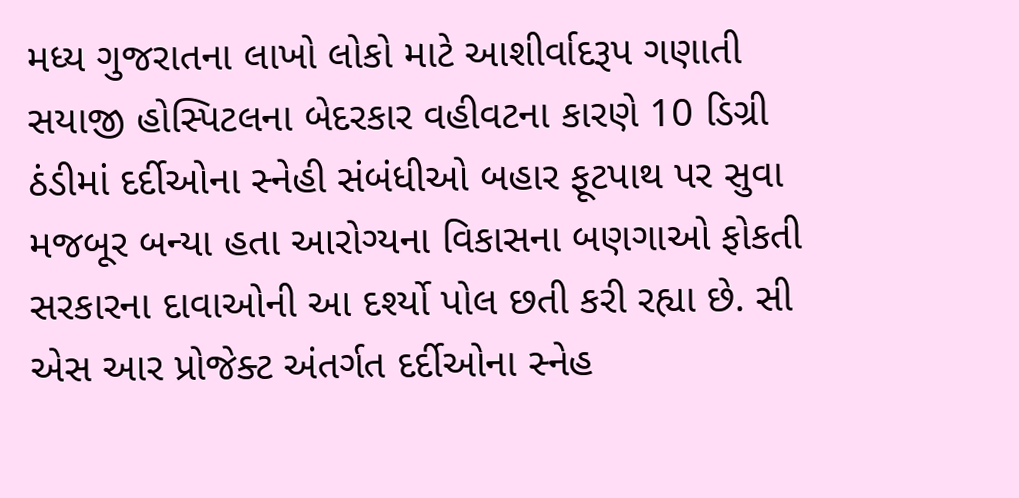મધ્ય ગુજરાતના લાખો લોકો માટે આશીર્વાદરૂપ ગણાતી સયાજી હોસ્પિટલના બેદરકાર વહીવટના કારણે 10 ડિગ્રી ઠંડીમાં દર્દીઓના સ્નેહી સંબંધીઓ બહાર ફૂટપાથ પર સુવા મજબૂર બન્યા હતા આરોગ્યના વિકાસના બણગાઓ ફોકતી સરકારના દાવાઓની આ દર્શ્યો પોલ છતી કરી રહ્યા છે. સી એસ આર પ્રોજેક્ટ અંતર્ગત દર્દીઓના સ્નેહ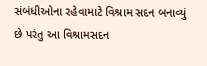સંબંધીઓના રહેવામાટે વિશ્રામ સદન બનાવ્યું છે પરંતુ આ વિશ્રામસદન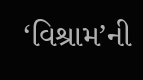‘વિશ્રામ’ની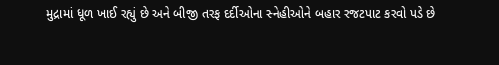મુદ્રામાં ધૂળ ખાઈ રહ્યું છે અને બીજી તરફ દર્દીઓના સ્નેહીઓને બહાર રજટપાટ કરવો પડે છે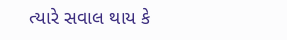ત્યારે સવાલ થાય કે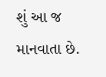શું આ જ માનવાતા છે.